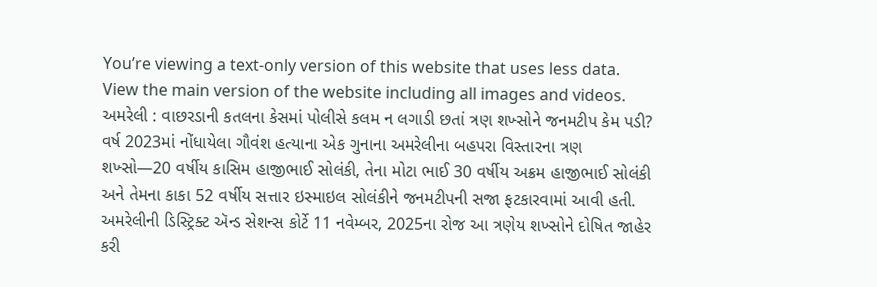You’re viewing a text-only version of this website that uses less data. View the main version of the website including all images and videos.
અમરેલી : વાછરડાની કતલના કેસમાં પોલીસે કલમ ન લગાડી છતાં ત્રણ શખ્સોને જનમટીપ કેમ પડી?
વર્ષ 2023માં નોંધાયેલા ગૌવંશ હત્યાના એક ગુનાના અમરેલીના બહપરા વિસ્તારના ત્રણ શખ્સો—20 વર્ષીય કાસિમ હાજીભાઈ સોલંકી, તેના મોટા ભાઈ 30 વર્ષીય અક્રમ હાજીભાઈ સોલંકી અને તેમના કાકા 52 વર્ષીય સત્તાર ઇસ્માઇલ સોલંકીને જનમટીપની સજા ફટકારવામાં આવી હતી.
અમરેલીની ડિસ્ટ્રિક્ટ ઍન્ડ સેશન્સ કોર્ટે 11 નવેમ્બર, 2025ના રોજ આ ત્રણેય શખ્સોને દોષિત જાહેર કરી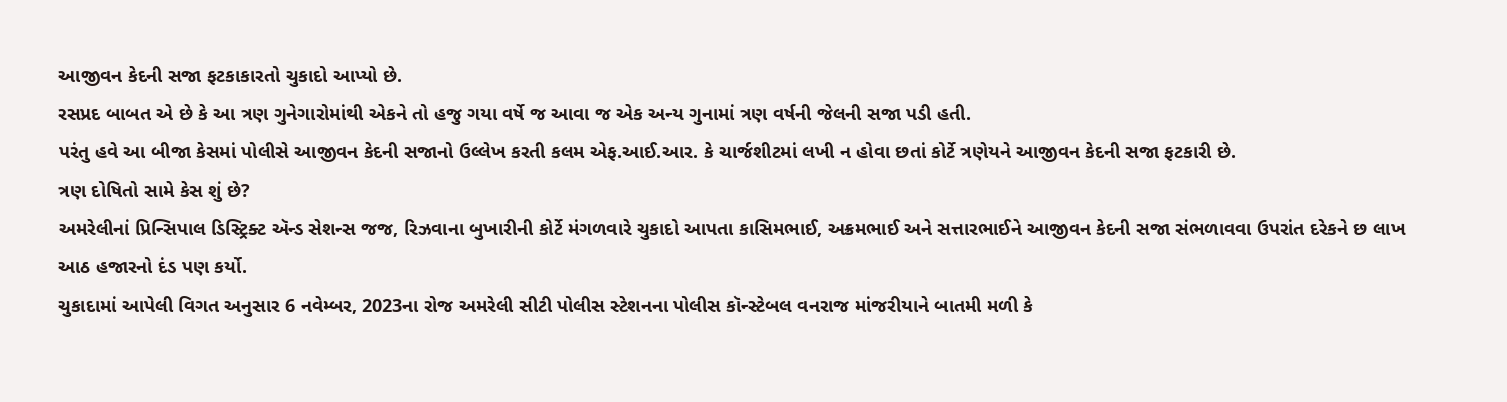આજીવન કેદની સજા ફટકાકારતો ચુકાદો આપ્યો છે.
રસપ્રદ બાબત એ છે કે આ ત્રણ ગુનેગારોમાંથી એકને તો હજુ ગયા વર્ષે જ આવા જ એક અન્ય ગુનામાં ત્રણ વર્ષની જેલની સજા પડી હતી.
પરંતુ હવે આ બીજા કેસમાં પોલીસે આજીવન કેદની સજાનો ઉલ્લેખ કરતી કલમ એફ.આઈ.આર. કે ચાર્જશીટમાં લખી ન હોવા છતાં કોર્ટે ત્રણેયને આજીવન કેદની સજા ફટકારી છે.
ત્રણ દોષિતો સામે કેસ શું છે?
અમરેલીનાં પ્રિન્સિપાલ ડિસ્ટ્રિક્ટ ઍન્ડ સેશન્સ જજ, રિઝવાના બુખારીની કોર્ટે મંગળવારે ચુકાદો આપતા કાસિમભાઈ, અક્રમભાઈ અને સત્તારભાઈને આજીવન કેદની સજા સંભળાવવા ઉપરાંત દરેકને છ લાખ આઠ હજારનો દંડ પણ કર્યો.
ચુકાદામાં આપેલી વિગત અનુસાર 6 નવેમ્બર, 2023ના રોજ અમરેલી સીટી પોલીસ સ્ટેશનના પોલીસ કૉન્સ્ટેબલ વનરાજ માંજરીયાને બાતમી મળી કે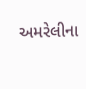અમરેલીના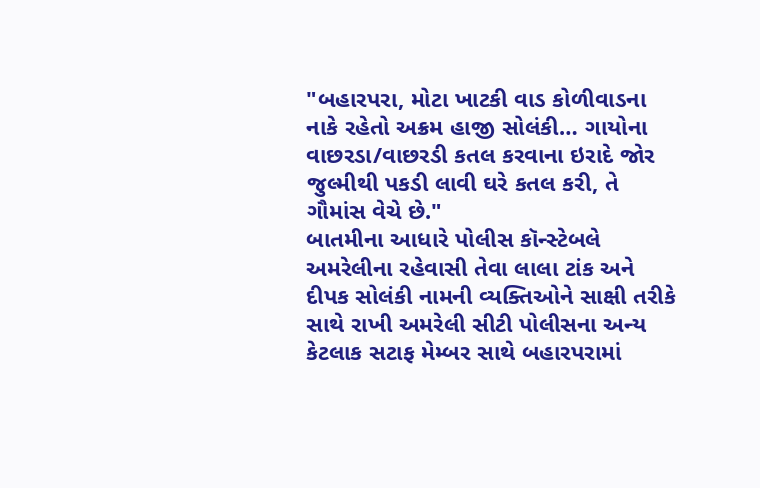"બહારપરા, મોટા ખાટકી વાડ કોળીવાડના નાકે રહેતો અક્રમ હાજી સોલંકી… ગાયોના વાછરડા/વાછરડી કતલ કરવાના ઇરાદે જોર જુલ્મીથી પકડી લાવી ઘરે કતલ કરી, તે ગૌમાંસ વેચે છે."
બાતમીના આધારે પોલીસ કૉન્સ્ટેબલે અમરેલીના રહેવાસી તેવા લાલા ટાંક અને દીપક સોલંકી નામની વ્યક્તિઓને સાક્ષી તરીકે સાથે રાખી અમરેલી સીટી પોલીસના અન્ય કેટલાક સટાફ મેમ્બર સાથે બહારપરામાં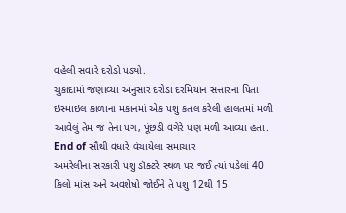વહેલી સવારે દરોડો પડ્યો.
ચુકાદામાં જણાવ્યા અનુસાર દરોડા દરમિયાન સત્તારના પિતા ઇસ્માઇલ કાળાના મકાનમાં એક પશુ કતલ કરેલી હાલતમાં મળી આવેલું તેમ જ તેના પગ, પૂંછડી વગેરે પણ મળી આવ્યા હતા.
End of સૌથી વધારે વંચાયેલા સમાચાર
અમરેલીના સરકારી પશુ ડૉક્ટરે સ્થળ પર જઈ ત્યાં પડેલાં 40 કિલો માંસ અને અવશેષો જોઈને તે પશુ 12થી 15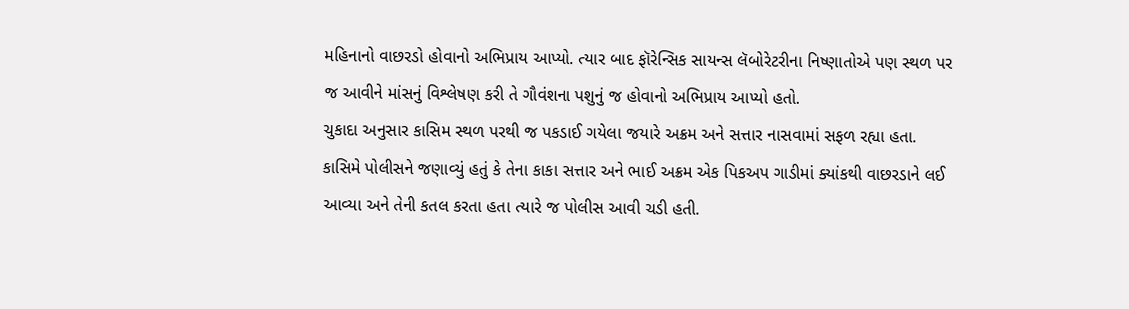મહિનાનો વાછરડો હોવાનો અભિપ્રાય આપ્યો. ત્યાર બાદ ફૉરેન્સિક સાયન્સ લૅબોરેટરીના નિષ્ણાતોએ પણ સ્થળ પર જ આવીને માંસનું વિશ્લેષણ કરી તે ગૌવંશના પશુનું જ હોવાનો અભિપ્રાય આપ્યો હતો.
ચુકાદા અનુસાર કાસિમ સ્થળ પરથી જ પકડાઈ ગયેલા જયારે અક્રમ અને સત્તાર નાસવામાં સફળ રહ્યા હતા. કાસિમે પોલીસને જણાવ્યું હતું કે તેના કાકા સત્તાર અને ભાઈ અક્રમ એક પિકઅપ ગાડીમાં ક્યાંકથી વાછરડાને લઈ આવ્યા અને તેની કતલ કરતા હતા ત્યારે જ પોલીસ આવી ચડી હતી.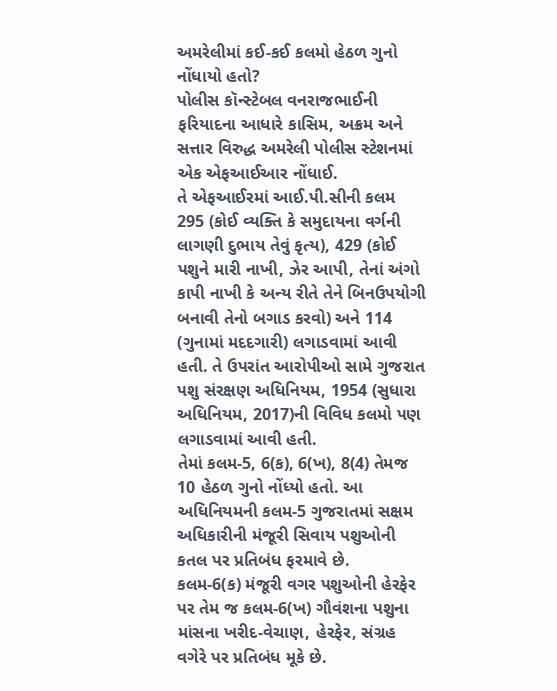અમરેલીમાં કઈ-કઈ કલમો હેઠળ ગુનો નોંધાયો હતો?
પોલીસ કૉન્સ્ટેબલ વનરાજભાઈની ફરિયાદના આધારે કાસિમ, અક્રમ અને સત્તાર વિરુદ્ધ અમરેલી પોલીસ સ્ટેશનમાં એક એફઆઈઆર નોંધાઈ.
તે એફઆઈરમાં આઈ.પી.સીની કલમ 295 (કોઈ વ્યક્તિ કે સમુદાયના વર્ગની લાગણી દુભાય તેવું કૃત્ય), 429 (કોઈ પશુને મારી નાખી, ઝેર આપી, તેનાં અંગો કાપી નાખી કે અન્ય રીતે તેને બિનઉપયોગી બનાવી તેનો બગાડ કરવો) અને 114 (ગુનામાં મદદગારી) લગાડવામાં આવી હતી. તે ઉપરાંત આરોપીઓ સામે ગુજરાત પશુ સંરક્ષણ અધિનિયમ, 1954 (સુધારા અધિનિયમ, 2017)ની વિવિધ કલમો પણ લગાડવામાં આવી હતી.
તેમાં કલમ-5, 6(ક), 6(ખ), 8(4) તેમજ 10 હેઠળ ગુનો નોંધ્યો હતો. આ અધિનિયમની કલમ-5 ગુજરાતમાં સક્ષમ અધિકારીની મંજૂરી સિવાય પશુઓની કતલ પર પ્રતિબંધ ફરમાવે છે.
કલમ-6(ક) મંજૂરી વગર પશુઓની હેરફેર પર તેમ જ કલમ-6(ખ) ગૌવંશના પશુના માંસના ખરીદ-વેચાણ, હેરફેર, સંગ્રહ વગેરે પર પ્રતિબંધ મૂકે છે.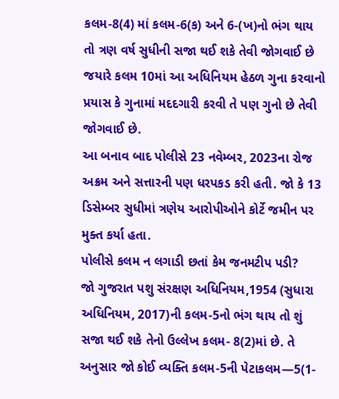કલમ-8(4) માં કલમ-6(ક) અને 6-(ખ)નો ભંગ થાય તો ત્રણ વર્ષ સુધીની સજા થઈ શકે તેવી જોગવાઈ છે જયારે કલમ 10માં આ અધિનિયમ હેઠળ ગુના કરવાનો પ્રયાસ કે ગુનામાં મદદગારી કરવી તે પણ ગુનો છે તેવી જોગવાઈ છે.
આ બનાવ બાદ પોલીસે 23 નવેમ્બર, 2023ના રોજ અક્રમ અને સત્તારની પણ ધરપકડ કરી હતી. જો કે 13 ડિસેમ્બર સુધીમાં ત્રણેય આરોપીઓને કોર્ટે જમીન પર મુક્ત કર્યા હતા.
પોલીસે કલમ ન લગાડી છતાં કેમ જનમટીપ પડી?
જો ગુજરાત પશુ સંરક્ષણ અધિનિયમ,1954 (સુધારા અધિનિયમ, 2017)ની કલમ-5નો ભંગ થાય તો શું સજા થઈ શકે તેનો ઉલ્લેખ કલમ- 8(2)માં છે. તે અનુસાર જો કોઈ વ્યક્તિ કલમ-5ની પેટાકલમ—5(1-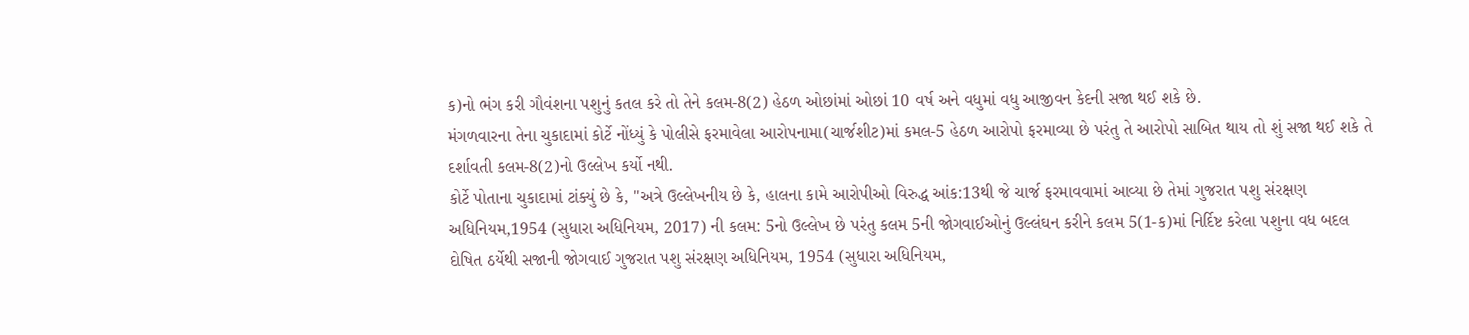ક)નો ભંગ કરી ગૌવંશના પશુનું કતલ કરે તો તેને કલમ-8(2) હેઠળ ઓછાંમાં ઓછાં 10 વર્ષ અને વધુમાં વધુ આજીવન કેદની સજા થઈ શકે છે.
મંગળવારના તેના ચુકાદામાં કોર્ટે નોંધ્યું કે પોલીસે ફરમાવેલા આરોપનામા(ચાર્જશીટ)માં કમલ-5 હેઠળ આરોપો ફરમાવ્યા છે પરંતુ તે આરોપો સાબિત થાય તો શું સજા થઈ શકે તે દર્શાવતી કલમ-8(2)નો ઉલ્લેખ કર્યો નથી.
કોર્ટે પોતાના ચુકાદામાં ટાંક્યું છે કે, "અત્રે ઉલ્લેખનીય છે કે, હાલના કામે આરોપીઓ વિરુદ્ધ આંક:13થી જે ચાર્જ ફરમાવવામાં આવ્યા છે તેમાં ગુજરાત પશુ સંરક્ષણ અધિનિયમ,1954 (સુધારા અધિનિયમ, 2017) ની કલમ: 5નો ઉલ્લેખ છે પરંતુ કલમ 5ની જોગવાઈઓનું ઉલ્લંઘન કરીને કલમ 5(1-ક)માં નિર્દિષ્ટ કરેલા પશુના વધ બદલ દોષિત ઠર્યેથી સજાની જોગવાઈ ગુજરાત પશુ સંરક્ષણ અધિનિયમ, 1954 (સુધારા અધિનિયમ,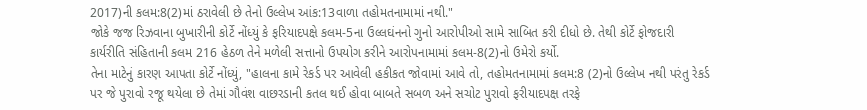2017)ની કલમ:8(2)માં ઠરાવેલી છે તેનો ઉલ્લેખ આંક:13વાળા તહોમતનામામાં નથી."
જોકે જજ રિઝવાના બુખારીની કોર્ટે નોંધ્યું કે ફરિયાદપક્ષે કલમ-5ના ઉલ્લઘંનનો ગુનો આરોપીઓ સામે સાબિત કરી દીધો છે. તેથી કોર્ટે ફોજદારી કાર્યરીતિ સંહિતાની કલમ 216 હેઠળ તેને મળેલી સત્તાનો ઉપયોગ કરીને આરોપનામામાં કલમ-8(2)નો ઉમેરો કર્યો.
તેના માટેનું કારણ આપતા કોર્ટે નોંધ્યું, "હાલના કામે રેકર્ડ પર આવેલી હકીકત જોવામાં આવે તો, તહોમતનામામાં કલમ:8 (2)નો ઉલ્લેખ નથી પરંતુ રેકર્ડ પર જે પુરાવો રજૂ થયેલા છે તેમાં ગૌવંશ વાછરડાની કતલ થઈ હોવા બાબતે સબળ અને સચોટ પુરાવો ફરીયાદપક્ષ તરફે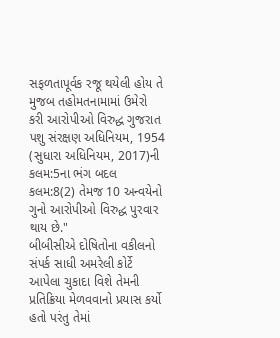સફળતાપૂર્વક રજૂ થયેલી હોય તે મુજબ તહોમતનામામાં ઉમેરો કરી આરોપીઓ વિરુદ્ધ ગુજરાત પશુ સંરક્ષણ અધિનિયમ, 1954 (સુધારા અધિનિયમ, 2017)ની કલમ:5ના ભંગ બદલ કલમ:8(2) તેમજ 10 અન્વયેનો ગુનો આરોપીઓ વિરુદ્ધ પુરવાર થાય છે."
બીબીસીએ દોષિતોના વકીલનો સંપર્ક સાધી અમરેલી કોર્ટે આપેલા ચુકાદા વિશે તેમની પ્રતિક્રિયા મેળવવાનો પ્રયાસ કર્યો હતો પરંતુ તેમાં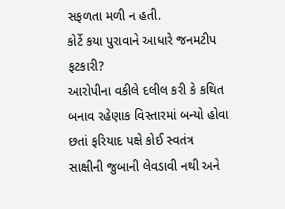સફળતા મળી ન હતી.
કોર્ટે કયા પુરાવાને આધારે જનમટીપ ફટકારી?
આરોપીના વકીલે દલીલ કરી કે કથિત બનાવ રહેણાક વિસ્તારમાં બન્યો હોવા છતાં ફરિયાદ પક્ષે કોઈ સ્વતંત્ર સાક્ષીની જુબાની લેવડાવી નથી અને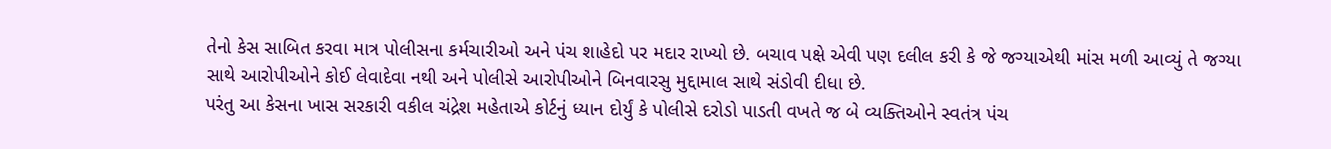તેનો કેસ સાબિત કરવા માત્ર પોલીસના કર્મચારીઓ અને પંચ શાહેદો પર મદાર રાખ્યો છે. બચાવ પક્ષે એવી પણ દલીલ કરી કે જે જગ્યાએથી માંસ મળી આવ્યું તે જગ્યા સાથે આરોપીઓને કોઈ લેવાદેવા નથી અને પોલીસે આરોપીઓને બિનવારસુ મુદ્દામાલ સાથે સંડોવી દીધા છે.
પરંતુ આ કેસના ખાસ સરકારી વકીલ ચંદ્રેશ મહેતાએ કોર્ટનું ધ્યાન દોર્યું કે પોલીસે દરોડો પાડતી વખતે જ બે વ્યક્તિઓને સ્વતંત્ર પંચ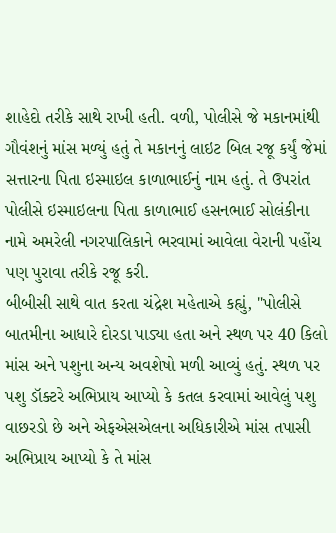શાહેદો તરીકે સાથે રાખી હતી. વળી, પોલીસે જે મકાનમાંથી ગૌવંશનું માંસ મળ્યું હતું તે મકાનનું લાઇટ બિલ રજૂ કર્યું જેમાં સત્તારના પિતા ઇસ્માઇલ કાળાભાઈનું નામ હતું. તે ઉપરાંત પોલીસે ઇસ્માઇલના પિતા કાળાભાઈ હસનભાઈ સોલંકીના નામે અમરેલી નગરપાલિકાને ભરવામાં આવેલા વેરાની પહોંચ પણ પુરાવા તરીકે રજૂ કરી.
બીબીસી સાથે વાત કરતા ચંદ્રેશ મહેતાએ કહ્યું, "પોલીસે બાતમીના આધારે દોરડા પાડ્યા હતા અને સ્થળ પર 40 કિલો માંસ અને પશુના અન્ય અવશેષો મળી આવ્યું હતું. સ્થળ પર પશુ ડૉક્ટરે અભિપ્રાય આપ્યો કે કતલ કરવામાં આવેલું પશુ વાછરડો છે અને એફએસએલના અધિકારીએ માંસ તપાસી અભિપ્રાય આપ્યો કે તે માંસ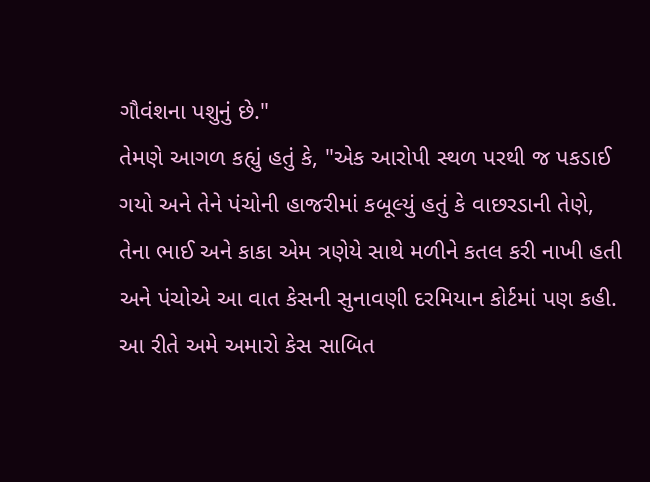ગૌવંશના પશુનું છે."
તેમણે આગળ કહ્યું હતું કે, "એક આરોપી સ્થળ પરથી જ પકડાઈ ગયો અને તેને પંચોની હાજરીમાં કબૂલ્યું હતું કે વાછરડાની તેણે, તેના ભાઈ અને કાકા એમ ત્રણેયે સાથે મળીને કતલ કરી નાખી હતી અને પંચોએ આ વાત કેસની સુનાવણી દરમિયાન કોર્ટમાં પણ કહી. આ રીતે અમે અમારો કેસ સાબિત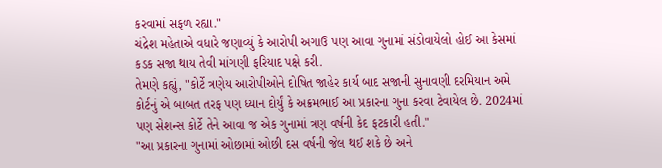કરવામાં સફળ રહ્યા."
ચંદ્રેશ મહેતાએ વધારે જણાવ્યું કે આરોપી અગાઉ પણ આવા ગુનામાં સંડોવાયેલો હોઈ આ કેસમાં કડક સજા થાય તેવી માંગણી ફરિયાદ પક્ષે કરી.
તેમણે કહ્યું, "કોર્ટે ત્રણેય આરોપીઓને દોષિત જાહેર કાર્ય બાદ સજાની સુનાવણી દરમિયાન અમે કોર્ટનું એ બાબત તરફ પણ ધ્યાન દોર્યું કે અક્રમભાઈ આ પ્રકારના ગુના કરવા ટેવાયેલ છે. 2024માં પણ સેશન્સ કોર્ટે તેને આવા જ એક ગુનામાં ત્રણ વર્ષની કેદ ફટકારી હતી."
"આ પ્રકારના ગુનામાં ઓછામાં ઓછી દસ વર્ષની જેલ થઈ શકે છે અને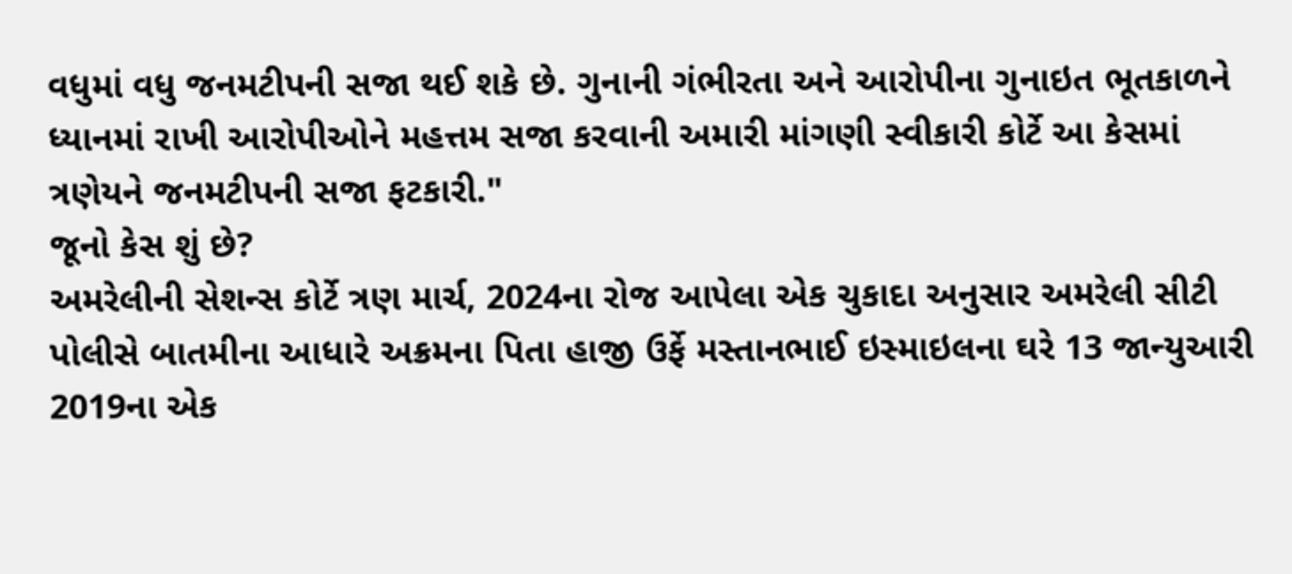વધુમાં વધુ જનમટીપની સજા થઈ શકે છે. ગુનાની ગંભીરતા અને આરોપીના ગુનાઇત ભૂતકાળને ધ્યાનમાં રાખી આરોપીઓને મહત્તમ સજા કરવાની અમારી માંગણી સ્વીકારી કોર્ટે આ કેસમાં ત્રણેયને જનમટીપની સજા ફટકારી."
જૂનો કેસ શું છે?
અમરેલીની સેશન્સ કોર્ટે ત્રણ માર્ચ, 2024ના રોજ આપેલા એક ચુકાદા અનુસાર અમરેલી સીટી પોલીસે બાતમીના આધારે અક્રમના પિતા હાજી ઉર્ફે મસ્તાનભાઈ ઇસ્માઇલના ઘરે 13 જાન્યુઆરી 2019ના એક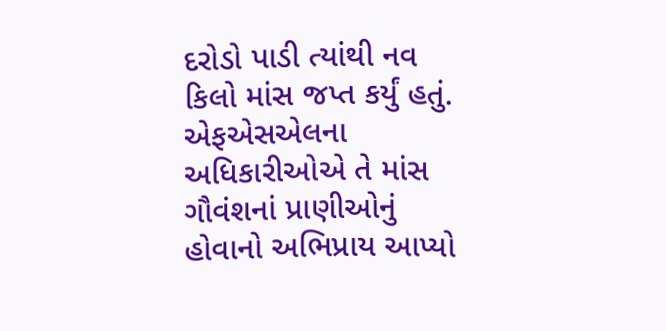દરોડો પાડી ત્યાંથી નવ કિલો માંસ જપ્ત કર્યું હતું.
એફએસએલના અધિકારીઓએ તે માંસ ગૌવંશનાં પ્રાણીઓનું હોવાનો અભિપ્રાય આપ્યો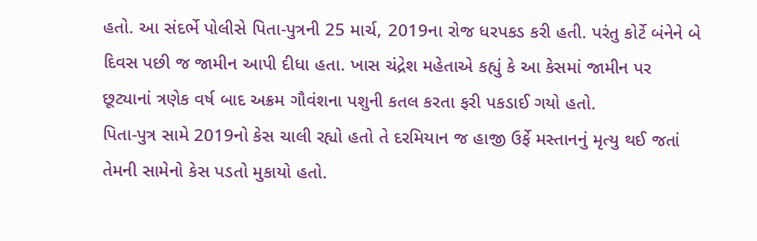હતો. આ સંદર્ભે પોલીસે પિતા-પુત્રની 25 માર્ચ, 2019ના રોજ ધરપકડ કરી હતી. પરંતુ કોર્ટે બંનેને બે દિવસ પછી જ જામીન આપી દીધા હતા. ખાસ ચંદ્રેશ મહેતાએ કહ્યું કે આ કેસમાં જામીન પર છૂટ્યાનાં ત્રણેક વર્ષ બાદ અક્રમ ગૌવંશના પશુની કતલ કરતા ફરી પકડાઈ ગયો હતો.
પિતા-પુત્ર સામે 2019નો કેસ ચાલી રહ્યો હતો તે દરમિયાન જ હાજી ઉર્ફે મસ્તાનનું મૃત્યુ થઈ જતાં તેમની સામેનો કેસ પડતો મુકાયો હતો.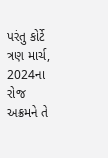પરંતુ કોર્ટે ત્રણ માર્ચ, 2024ના રોજ અક્રમને તે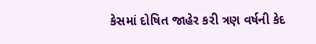કેસમાં દોષિત જાહેર કરી ત્રણ વર્ષની કેદ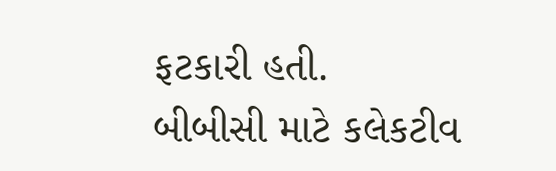ફટકારી હતી.
બીબીસી માટે કલેકટીવ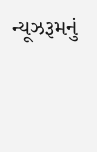ન્યૂઝરૂમનું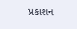પ્રકાશન